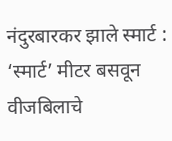नंदुरबारकर झाले स्मार्ट : ‘स्मार्ट’ मीटर बसवून वीजबिलाचे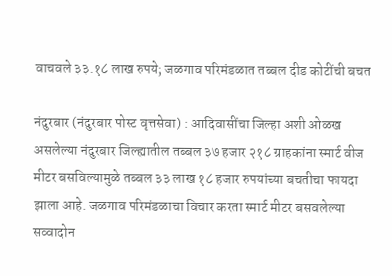वाचवले ३३.१८ लाख रुपये; जळगाव परिमंडळात तब्बल दीड कोटींची बचत

नंदुरबार (नंदुरबार पोस्ट वृत्तसेवा) : आदिवासींचा जिल्हा अशी ओळख असलेल्या नंदुरबार जिल्ह्यातील तब्बल ३७ हजार २१८ ग्राहकांना स्मार्ट वीज मीटर बसविल्यामुळे तब्बल ३३ लाख १८ हजार रुपयांच्या बचतीचा फायदा झाला आहे. जळगाव परिमंडळाचा विचार करता स्मार्ट मीटर बसवलेल्या सव्वादोन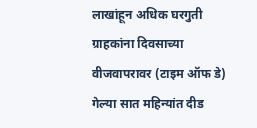लाखांहून अधिक घरगुती ग्राहकांना दिवसाच्या वीजवापरावर (टाइम ऑफ डे) गेल्या सात महिन्यांत दीड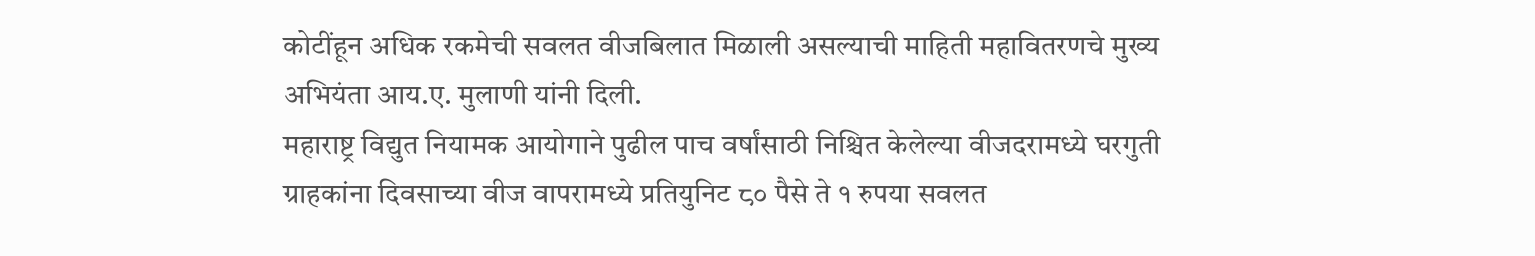कोटींहून अधिक रकमेची सवलत वीजबिलात मिळाली असल्याची माहिती महावितरणचे मुख्य अभियंता आय.ए. मुलाणी यांनी दिली.
महाराष्ट्र विद्युत नियामक आयोगाने पुढील पाच वर्षांसाठी निश्चित केलेल्या वीजदरामध्ये घरगुती ग्राहकांना दिवसाच्या वीज वापरामध्ये प्रतियुनिट ८० पैसे ते १ रुपया सवलत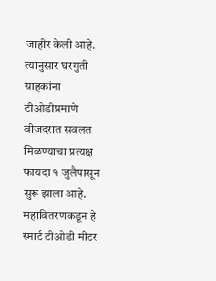जाहीर केली आहे. त्यानुसार घरगुती ग्राहकांना टीओडीप्रमाणे वीजदरात सवलत मिळण्याचा प्रत्यक्ष फायदा १ जुलैपासून सुरू झाला आहे. महावितरणकडून हे स्मार्ट टीओडी मीटर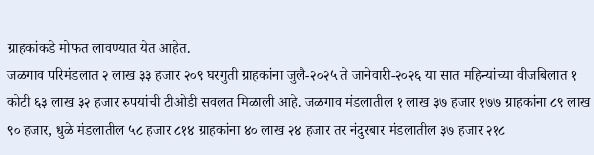ग्राहकांकडे मोफत लावण्यात येत आहेत.
जळगाव परिमंडलात २ लाख ३३ हजार २०९ घरगुती ग्राहकांना जुलै-२०२५ ते जानेवारी-२०२६ या सात महिन्यांच्या वीजबिलात १ कोटी ६३ लाख ३२ हजार रुपयांची टीओडी सवलत मिळाली आहे. जळगाव मंडलातील १ लाख ३७ हजार १७७ ग्राहकांना ८९ लाख ९० हजार, धुळे मंडलातील ५८ हजार ८१४ ग्राहकांना ४० लाख २४ हजार तर नंदुरबार मंडलातील ३७ हजार २१८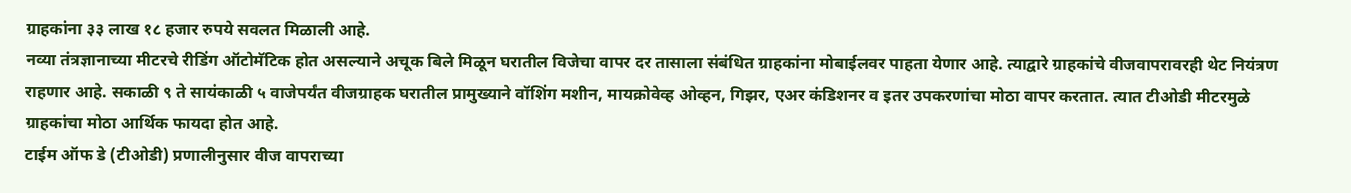ग्राहकांना ३३ लाख १८ हजार रुपये सवलत मिळाली आहे.
नव्या तंत्रज्ञानाच्या मीटरचे रीडिंग ऑटोमॅटिक होत असल्याने अचूक बिले मिळून घरातील विजेचा वापर दर तासाला संबंधित ग्राहकांना मोबाईलवर पाहता येणार आहे. त्याद्वारे ग्राहकांचे वीजवापरावरही थेट नियंत्रण राहणार आहे. सकाळी ९ ते सायंकाळी ५ वाजेपर्यंत वीजग्राहक घरातील प्रामुख्याने वॉशिंग मशीन, मायक्रोवेव्ह ओव्हन, गिझर, एअर कंडिशनर व इतर उपकरणांचा मोठा वापर करतात. त्यात टीओडी मीटरमुळे ग्राहकांचा मोठा आर्थिक फायदा होत आहे.
टाईम ऑफ डे (टीओडी) प्रणालीनुसार वीज वापराच्या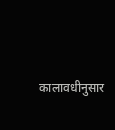कालावधीनुसार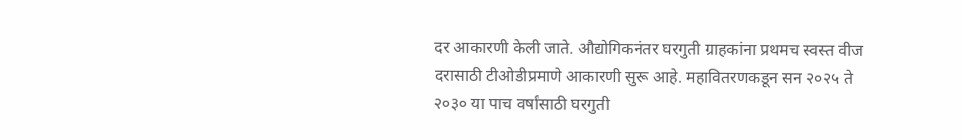दर आकारणी केली जाते. औद्योगिकनंतर घरगुती ग्राहकांना प्रथमच स्वस्त वीज दरासाठी टीओडीप्रमाणे आकारणी सुरू आहे. महावितरणकडून सन २०२५ ते २०३० या पाच वर्षांसाठी घरगुती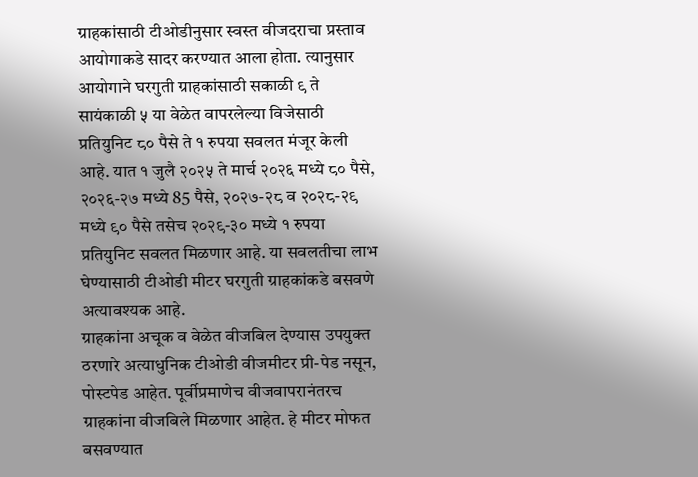ग्राहकांसाठी टीओडीनुसार स्वस्त वीजदराचा प्रस्ताव आयोगाकडे सादर करण्यात आला होता. त्यानुसार आयोगाने घरगुती ग्राहकांसाठी सकाळी ९ ते सायंकाळी ५ या वेळेत वापरलेल्या विजेसाठी प्रतियुनिट ८० पैसे ते १ रुपया सवलत मंजूर केली आहे. यात १ जुलै २०२५ ते मार्च २०२६ मध्ये ८० पैसे, २०२६-२७ मध्ये 85 पैसे, २०२७-२८ व २०२८-२९ मध्ये ९० पैसे तसेच २०२९-३० मध्ये १ रुपया प्रतियुनिट सवलत मिळणार आहे. या सवलतीचा लाभ घेण्यासाठी टीओडी मीटर घरगुती ग्राहकांकडे बसवणे अत्यावश्यक आहे.
ग्राहकांना अचूक व वेळेत वीजबिल देण्यास उपयुक्त ठरणारे अत्याधुनिक टीओडी वीजमीटर प्री-पेड नसून, पोस्टपेड आहेत. पूर्वीप्रमाणेच वीजवापरानंतरच ग्राहकांना वीजबिले मिळणार आहेत. हे मीटर मोफत बसवण्यात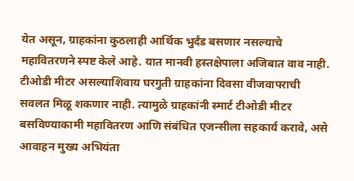येत असून, ग्राहकांना कुठलाही आर्थिक भुर्दंड बसणार नसल्याचे महावितरणने स्पष्ट केले आहे. यात मानवी हस्तक्षेपाला अजिबात वाव नाही. टीओडी मीटर असल्याशिवाय घरगुती ग्राहकांना दिवसा वीजवापराची सवलत मिळू शकणार नाही. त्यामुळे ग्राहकांनी स्मार्ट टीओडी मीटर बसविण्याकामी महावितरण आणि संबंधित एजन्सीला सहकार्य करावे, असे आवाहन मुख्य अभियंता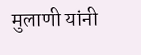मुलाणी यांनी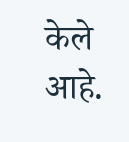केले आहे.